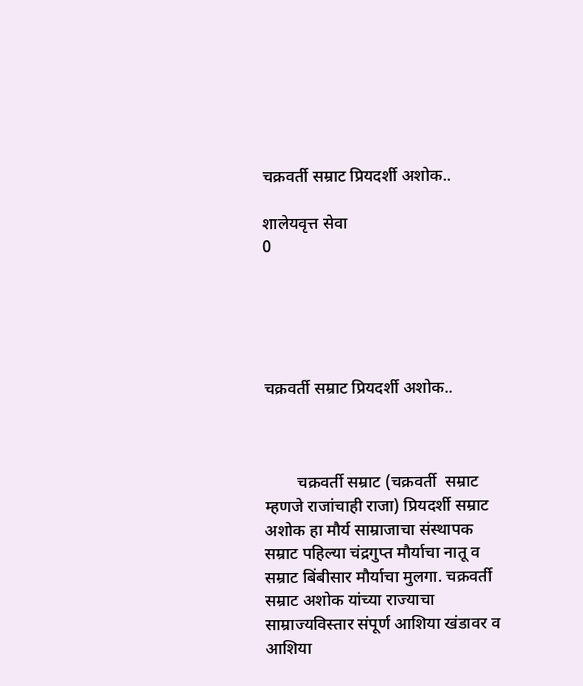चक्रवर्ती सम्राट प्रियदर्शी अशोक..

शालेयवृत्त सेवा
0





चक्रवर्ती सम्राट प्रियदर्शी अशोक..



        चक्रवर्ती सम्राट (चक्रवर्ती  सम्राट म्हणजे राजांचाही राजा) प्रियदर्शी सम्राट अशोक हा मौर्य साम्राजाचा संस्थापक सम्राट पहिल्या चंद्रगुप्त मौर्याचा नातू व सम्राट बिंबीसार मौर्याचा मुलगा. चक्रवर्ती सम्राट अशोक यांच्या राज्याचा साम्राज्यविस्तार संपूर्ण आशिया खंडावर व आशिया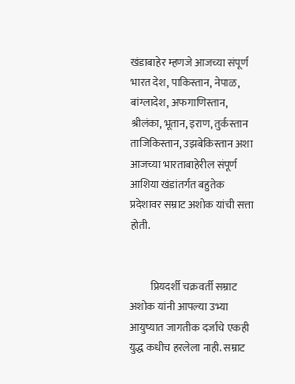खंडाबाहेर म्हणजे आजच्या संपूर्ण भारत देश, पाकिस्तान, नेपाळ, बांग्लादेश, अफगाणिस्तान, श्रीलंका, भूतान, इराण, तुर्कस्तान ताजिकिस्तान, उझबेकिस्तान अशा आजच्या भारताबाहेरील संपूर्ण आशिया खंडांतर्गत बहुतेक प्रदेशावर सम्राट अशोक यांची सत्ता होती.


          प्रियदर्शी चक्रवर्ती सम्राट अशोक यांनी आपल्या उभ्या आयुष्यात जागतीक दर्जाचे एकही युद्ध कधीच हरलेला नाही. सम्राट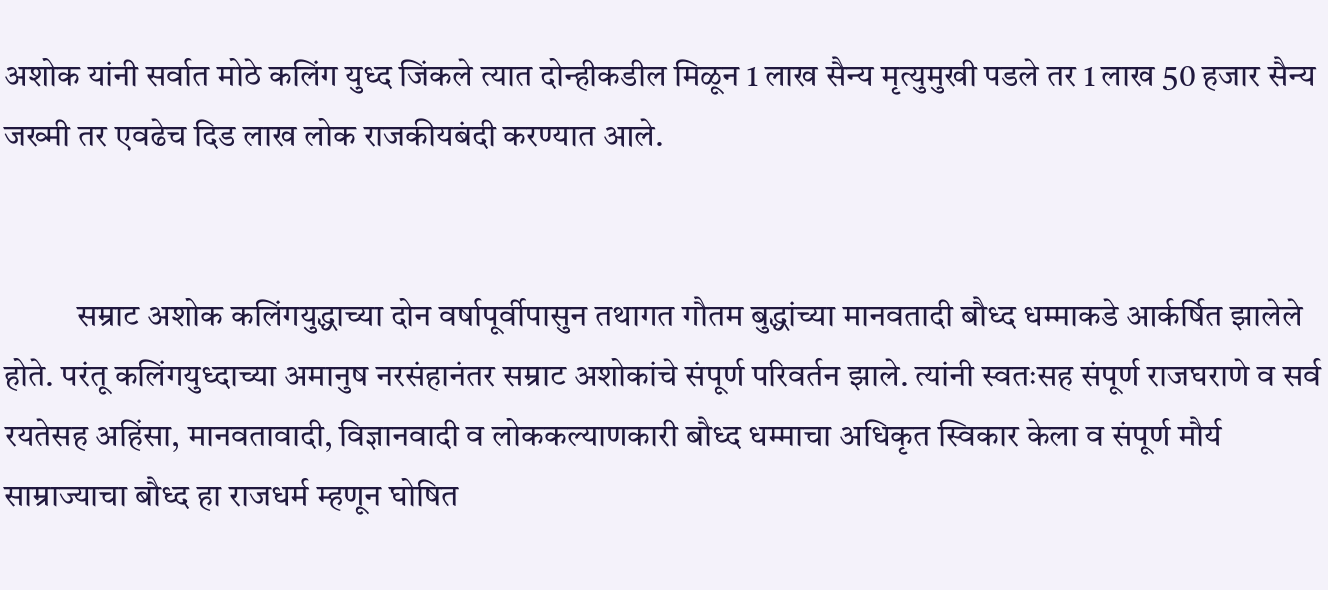अशोक यांनी सर्वात मोठे कलिंग युध्द जिंकले त्यात दोन्हीकडील मिळून 1 लाख सैन्य मृत्युमुखी पडले तर 1 लाख 50 हजार सैन्य जख्मी तर एवढेच दिड लाख लोक राजकीयबंदी करण्यात आले.


           सम्राट अशोक कलिंगयुद्धाच्या दोन वर्षापूर्वीपासुन तथागत गौतम बुद्धांच्या मानवतादी बौध्द धम्माकडे आर्कर्षित झालेले होते. परंतू कलिंगयुध्दाच्या अमानुष नरसंहानंतर सम्राट अशोकांचे संपूर्ण परिवर्तन झाले. त्यांनी स्वतःसह संपूर्ण राजघराणे व सर्व रयतेसह अहिंसा, मानवतावादी, विज्ञानवादी व लोककल्याणकारी बौध्द धम्माचा अधिकृत स्विकार केला व संपूर्ण मौर्य साम्राज्याचा बौध्द हा राजधर्म म्हणून घोषित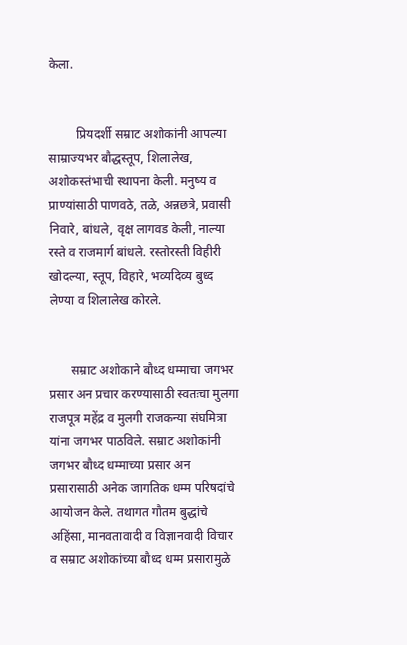केला.


         प्रियदर्शी सम्राट अशोकांनी आपल्या साम्राज्यभर बौद्धस्तूप, शिलालेख, अशोकस्तंभाची स्थापना केली. मनुष्य व प्राण्यांसाठी पाणवठे, तळे, अन्नछत्रे, प्रवासी निवारे, बांधले, वृक्ष लागवड केली, नाल्या रस्ते व राजमार्ग बांधले. रस्तोरस्ती विहीरी खोदल्या, स्तूप, विहारे, भव्यदिव्य बुध्द लेण्या व शिलालेख कोरले.


       सम्राट अशोकाने बौध्द धम्माचा जगभर प्रसार अन प्रचार करण्यासाठी स्वतःचा मुलगा राजपूत्र महेंद्र व मुलगी राजकन्या संघमित्रा यांना जगभर पाठविले. सम्राट अशोकांनी जगभर बौध्द धम्माच्या प्रसार अन प्रसारासाठी अनेक जागतिक धम्म परिषदांचे आयोजन केले. तथागत गौतम बुद्धांचे अहिंसा, मानवतावादी व विज्ञानवादी विचार  व सम्राट अशोकांच्या बौध्द धम्म प्रसारामुळे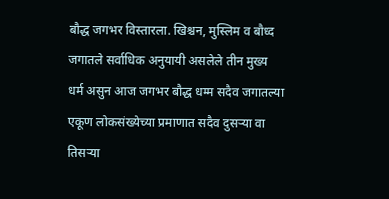बौद्ध जगभर विस्तारला. खिश्चन, मुस्लिम व बौध्द जगातले सर्वाधिक अनुयायी असलेले तीन मुख्य धर्म असुन आज जगभर बौद्ध धम्म सदैव जगातल्या एकूण लोकसंख्येच्या प्रमाणात सदैव दुसऱ्या वा तिसऱ्या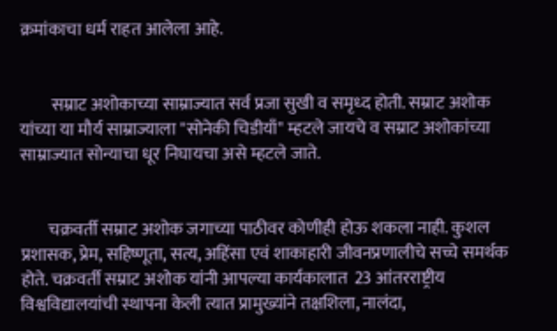क्रमांकाचा धर्म राहत आलेला आहे.


         सम्राट अशोकाच्या साम्राज्यात सर्व प्रजा सुखी व समृध्द होती. सम्राट अशोक यांच्या या मौर्य साम्राज्याला "सोनेकी चिडीयाँ" म्हटले जायचे व सम्राट अशोकांच्या साम्राज्यात सोन्याचा धूर निघायचा असे म्हटले जाते.


        चक्रवर्ती सम्राट अशोक जगाच्या पाठीवर कोणीही होऊ शकला नाही. कुशल प्रशासक, प्रेम, सहिष्णूता, सत्य, अहिंसा एवं शाकाहारी जीवनप्रणालीचे सच्चे समर्थक होते. चक्रवर्ती सम्राट अशोक यांनी आपल्या कार्यकालात  23 आंतरराष्ट्रीय विश्वविद्यालयांची स्थापना केली त्यात प्रामुख्यांने तक्षशिला, नालंदा,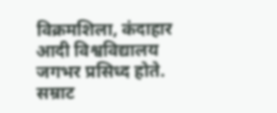विक्रमशिला, कंदाहार आदी विश्वविद्यालय जगभर प्रसिध्द होते. सम्राट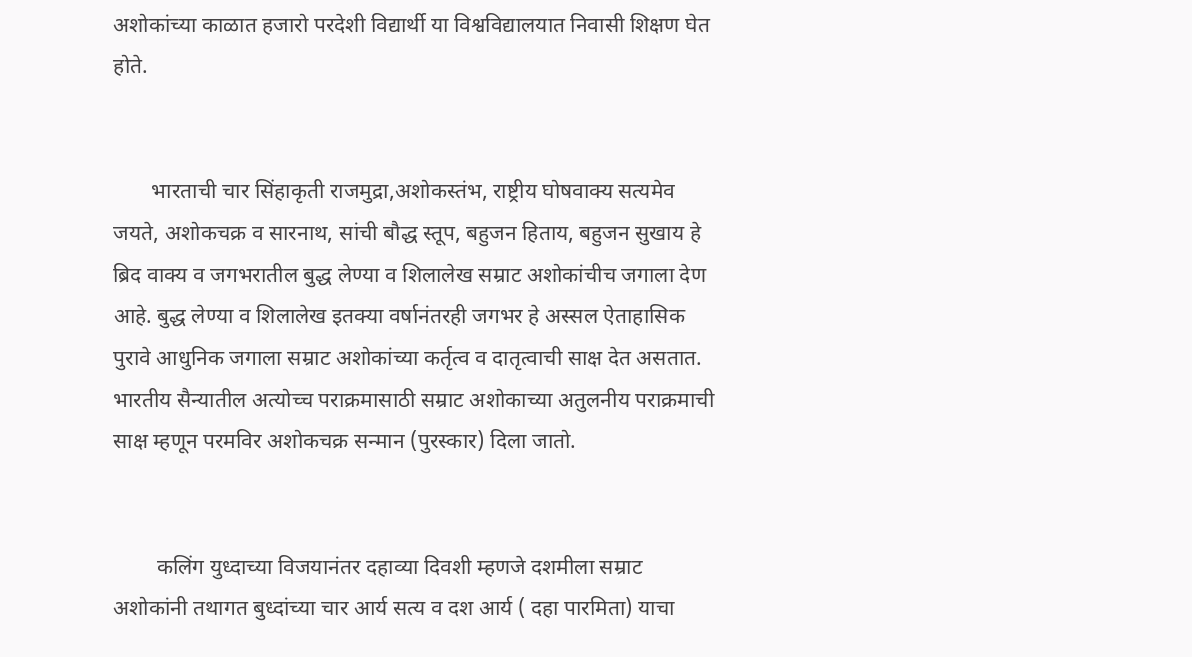अशोकांच्या काळात हजारो परदेशी विद्यार्थी या विश्वविद्यालयात निवासी शिक्षण घेत होते.


       भारताची चार सिंहाकृती राजमुद्रा,अशोकस्तंभ, राष्ट्रीय घोषवाक्य सत्यमेव जयते, अशोकचक्र व सारनाथ, सांची बौद्ध स्तूप, बहुजन हिताय, बहुजन सुखाय हे ब्रिद वाक्य व जगभरातील बुद्ध लेण्या व शिलालेख सम्राट अशोकांचीच जगाला देण आहे. बुद्ध लेण्या व शिलालेख इतक्या वर्षानंतरही जगभर हे अस्सल ऐताहासिक पुरावे आधुनिक जगाला सम्राट अशोकांच्या कर्तृत्व व दातृत्वाची साक्ष देत असतात. भारतीय सैन्यातील अत्योच्च पराक्रमासाठी सम्राट अशोकाच्या अतुलनीय पराक्रमाची साक्ष म्हणून परमविर अशोकचक्र सन्मान (पुरस्कार) दिला जातो.


        कलिंग युध्दाच्या विजयानंतर दहाव्या दिवशी म्हणजे दशमीला सम्राट अशोकांनी तथागत बुध्दांच्या चार आर्य सत्य व दश आर्य ( दहा पारमिता) याचा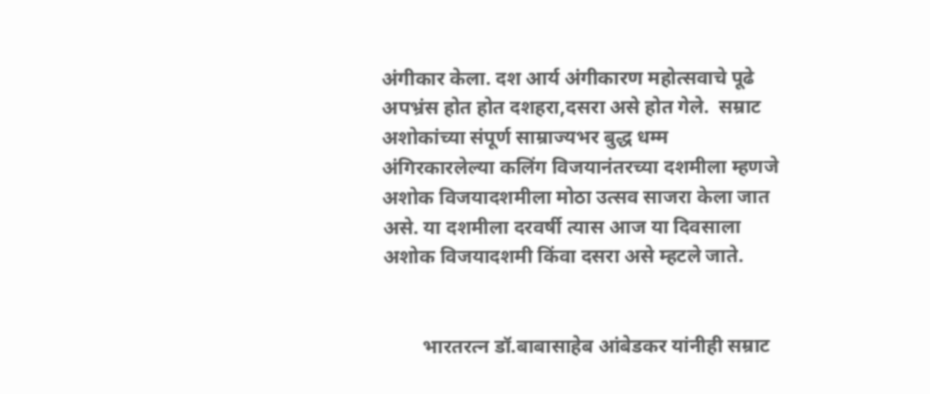अंगीकार केला. दश आर्य अंगीकारण महोत्सवाचे पूढे अपभ्रंस होत होत दशहरा,दसरा असे होत गेले.  सम्राट अशोकांच्या संपूर्ण साम्राज्यभर बुद्ध धम्म अंगिरकारलेल्या कलिंग विजयानंतरच्या दशमीला म्हणजे अशोक विजयादशमीला मोठा उत्सव साजरा केला जात असे. या दशमीला दरवर्षी त्यास आज या दिवसाला अशोक विजयादशमी किंवा दसरा असे म्हटले जाते.


        भारतरत्न डॉ.बाबासाहेब आंबेडकर यांनीही सम्राट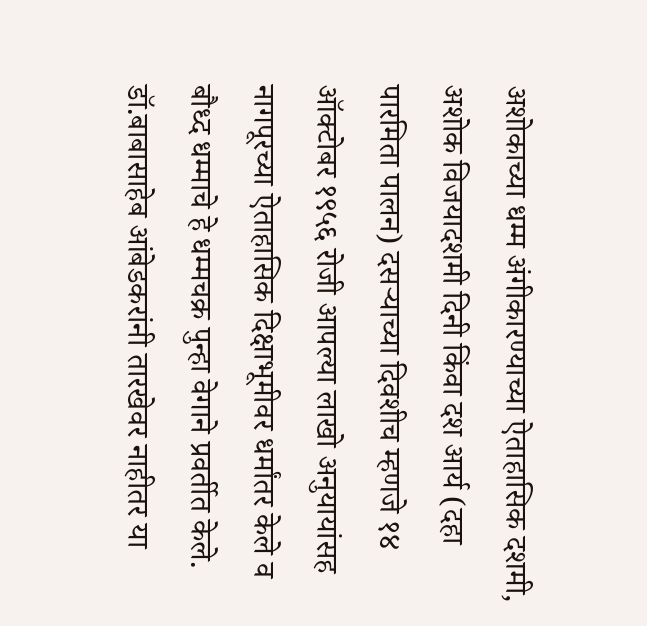अशोकाच्या धम्म अंगीकारण्याच्या ऐताहासिक दशमी, अशोक विजयादशमी दिनी किंवा दश आर्य (दहा पारमिता पालन) दसऱ्याच्या दिवशीच म्हणजे १४ ऑक्टोबर १९५६ रोजी आपल्या लाखो अनुयायांसह नागपूरच्या ऐताहासिक दिक्षाभूमीवर धर्मांतर केले व बौध्द धम्माचे हे धम्मचक्र पुन्हा वेगाने प्रवर्तीत केले. डॉ.बाबासाहेब आंबेडकरांनी तारखेवर नाहीतर या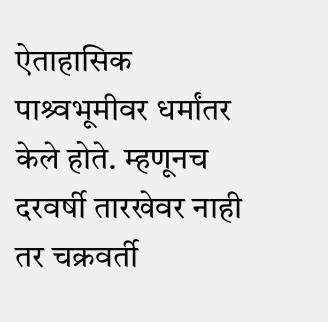ऐताहासिक पाश्र्वभूमीवर धर्मांतर केले होते. म्हणूनच दरवर्षी तारखेवर नाही तर चक्रवर्ती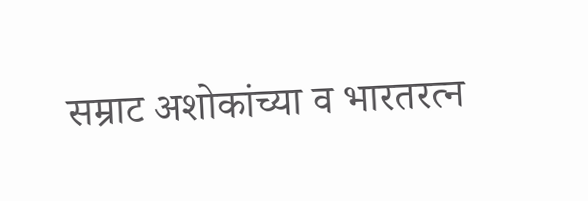सम्राट अशोकांच्या व भारतरत्न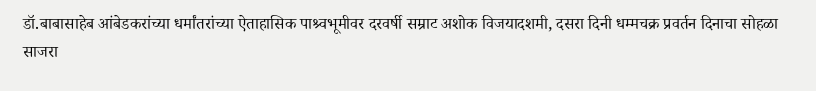डॉ.बाबासाहेब आंबेडकरांच्या धर्मांतरांच्या ऐताहासिक पाश्र्वभूमीवर दरवर्षी सम्राट अशोक विजयादशमी, दसरा दिनी धम्मचक्र प्रवर्तन दिनाचा सोहळा साजरा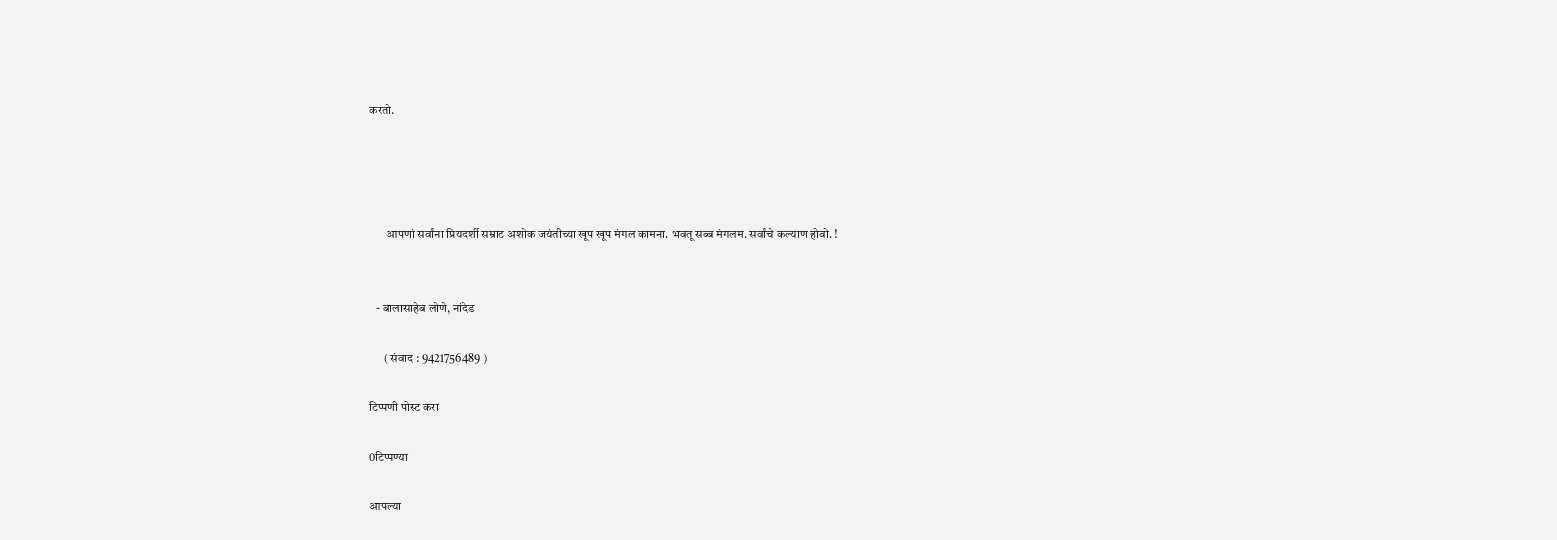करतो.




       आपणां सर्वांना प्रियदर्शी सम्राट अशोक जयंतीच्या खूप खूप मंगल कामना. भवतू सब्ब मंगलम. सर्वांचे कल्याण होवो. !


   - बालासाहेब लोणे, नांदेड

      ( संवाद : 9421756489 )

टिप्पणी पोस्ट करा

0टिप्पण्या

आपल्या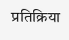प्रतिक्रिया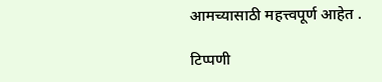आमच्यासाठी महत्त्वपूर्ण आहेत .

टिप्पणी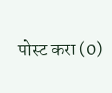पोस्ट करा (0)